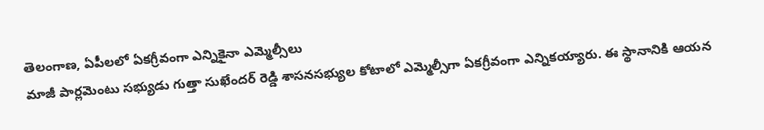తెలంగాణ, ఏపీలలో ఏకగ్రీవంగా ఎన్నికైనా ఎమ్మెల్సీలు
మాజీ పార్లమెంటు సభ్యుడు గుత్తా సుఖేందర్ రెడ్డి శాసనసభ్యుల కోటాలో ఎమ్మెల్సీగా ఏకగ్రీవంగా ఎన్నికయ్యారు. ఈ స్థానానికి ఆయన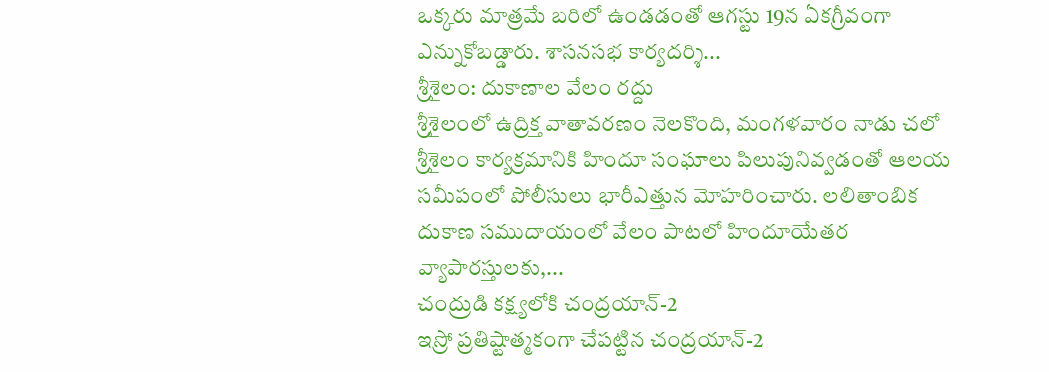ఒక్కరు మాత్రమే బరిలో ఉండడంతో ఆగస్టు 19న ఏకగ్రీవంగా ఎన్నుకోబడ్డారు. శాసనసభ కార్యదర్శి...
శ్రీశైలం: దుకాణాల వేలం రద్దు
శ్రీశైలంలో ఉద్రిక్త వాతావరణం నెలకొంది, మంగళవారం నాడు చలో శ్రీశైలం కార్యక్రమానికి హిందూ సంఘాలు పిలుపునివ్వడంతో ఆలయ సమీపంలో పోలీసులు భారీఎత్తున మోహరించారు. లలితాంబిక దుకాణ సముదాయంలో వేలం పాటలో హిందూయేతర వ్యాపారస్తులకు,...
చంద్రుడి కక్ష్యలోకి చంద్రయాన్-2
ఇస్రో ప్రతిష్టాత్మకంగా చేపట్టిన చంద్రయాన్-2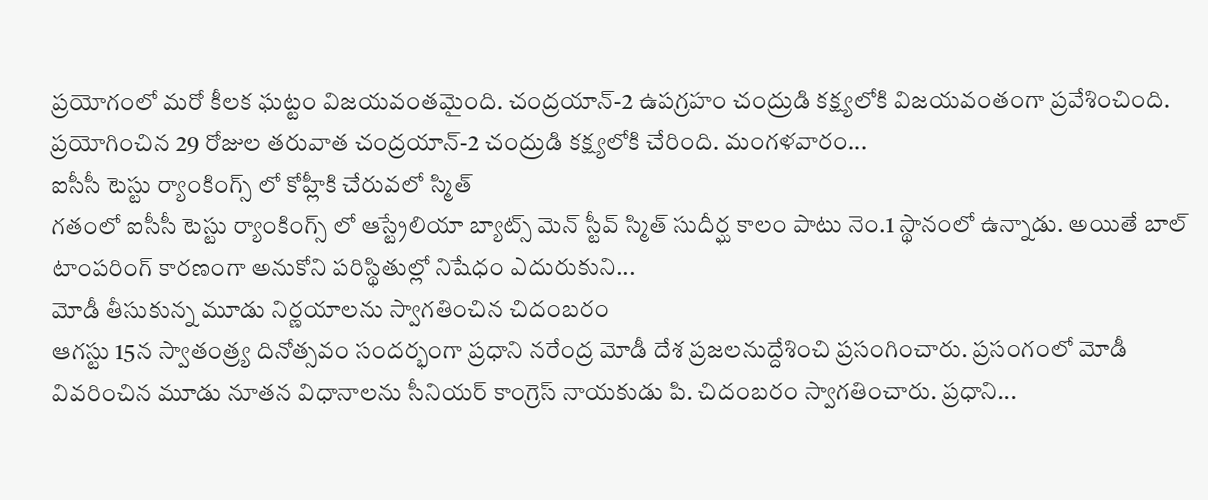ప్రయోగంలో మరో కీలక ఘట్టం విజయవంతమైంది. చంద్రయాన్-2 ఉపగ్రహం చంద్రుడి కక్ష్యలోకి విజయవంతంగా ప్రవేశించింది. ప్రయోగించిన 29 రోజుల తరువాత చంద్రయాన్-2 చంద్రుడి కక్ష్యలోకి చేరింది. మంగళవారం...
ఐసీసీ టెస్టు ర్యాంకింగ్స్ లో కోహ్లీకి చేరువలో స్మిత్
గతంలో ఐసీసీ టెస్టు ర్యాంకింగ్స్ లో ఆస్ట్రేలియా బ్యాట్స్ మెన్ స్టీవ్ స్మిత్ సుదీర్ఘ కాలం పాటు నెం.1 స్థానంలో ఉన్నాడు. అయితే బాల్ టాంపరింగ్ కారణంగా అనుకోని పరిస్థితుల్లో నిషేధం ఎదురుకుని...
మోడీ తీసుకున్న మూడు నిర్ణయాలను స్వాగతించిన చిదంబరం
ఆగస్టు 15న స్వాతంత్ర్య దినోత్సవం సందర్భంగా ప్రధాని నరేంద్ర మోడీ దేశ ప్రజలనుద్దేశించి ప్రసంగించారు. ప్రసంగంలో మోడీ వివరించిన మూడు నూతన విధానాలను సీనియర్ కాంగ్రెస్ నాయకుడు పి. చిదంబరం స్వాగతించారు. ప్రధాని...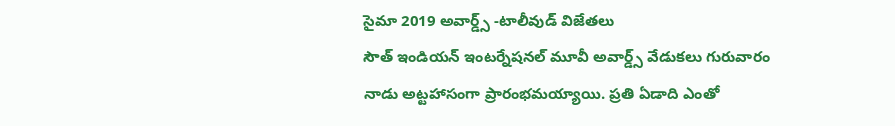సైమా 2019 అవార్డ్స్ -టాలీవుడ్ విజేతలు
సౌత్ ఇండియన్ ఇంటర్నేషనల్ మూవీ అవార్డ్స్ వేడుకలు గురువారం నాడు అట్టహాసంగా ప్రారంభమయ్యాయి. ప్రతి ఏడాది ఎంతో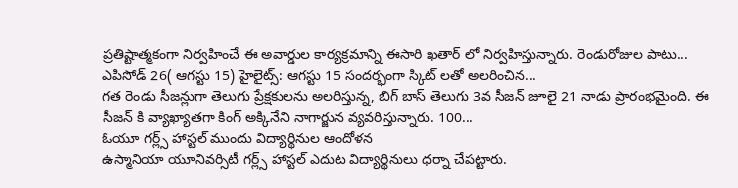ప్రతిష్టాత్మకంగా నిర్వహించే ఈ అవార్డుల కార్యక్రమాన్ని ఈసారి ఖతార్ లో నిర్వహిస్తున్నారు. రెండురోజుల పాటు...
ఎపిసోడ్ 26( ఆగస్టు 15) హైలైట్స్: ఆగస్టు 15 సందర్భంగా స్కిట్ లతో అలరించిన...
గత రెండు సీజన్లుగా తెలుగు ప్రేక్షకులను అలరిస్తున్న, బిగ్ బాస్ తెలుగు 3వ సీజన్ జూలై 21 నాడు ప్రారంభమైంది. ఈ సీజన్ కి వ్యాఖ్యాతగా కింగ్ అక్కినేని నాగార్జున వ్యవరిస్తున్నారు. 100...
ఓయూ గర్ల్స్ హాస్టల్ ముందు విద్యార్థినుల ఆందోళన
ఉస్మానియా యూనివర్సిటీ గర్ల్స్ హాస్టల్ ఎదుట విద్యార్థినులు ధర్నా చేపట్టారు.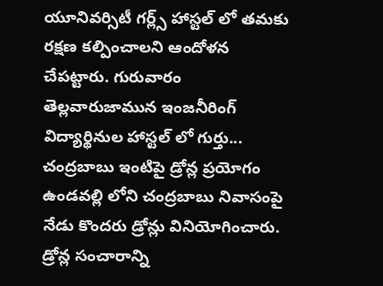యూనివర్సిటీ గర్ల్స్ హాస్టల్ లో తమకు రక్షణ కల్పించాలని ఆందోళన చేపట్టారు. గురువారం తెల్లవారుజామున ఇంజనీరింగ్ విద్యార్థినుల హాస్టల్ లో గుర్తు...
చంద్రబాబు ఇంటిపై డ్రోన్ల ప్రయోగం
ఉండవల్లి లోని చంద్రబాబు నివాసంపై నేడు కొందరు డ్రోన్లు వినియోగించారు. డ్రోన్ల సంచారాన్ని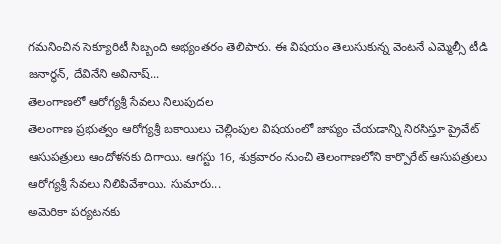గమనించిన సెక్యూరిటీ సిబ్బంది అభ్యంతరం తెలిపారు. ఈ విషయం తెలుసుకున్న వెంటనే ఎమ్మెల్సీ టీడి జనార్థన్, దేవినేని అవినాష్...
తెలంగాణలో ఆరోగ్యశ్రీ సేవలు నిలుపుదల
తెలంగాణ ప్రభుత్వం ఆరోగ్యశ్రీ బకాయిలు చెల్లింపుల విషయంలో జాప్యం చేయడాన్ని నిరసిస్తూ ప్రైవేట్ ఆసుపత్రులు ఆందోళనకు దిగాయి. ఆగస్టు 16, శుక్రవారం నుంచి తెలంగాణలోని కార్పొరేట్ ఆసుపత్రులు ఆరోగ్యశ్రీ సేవలు నిలిపివేశాయి. సుమారు...
అమెరికా పర్యటనకు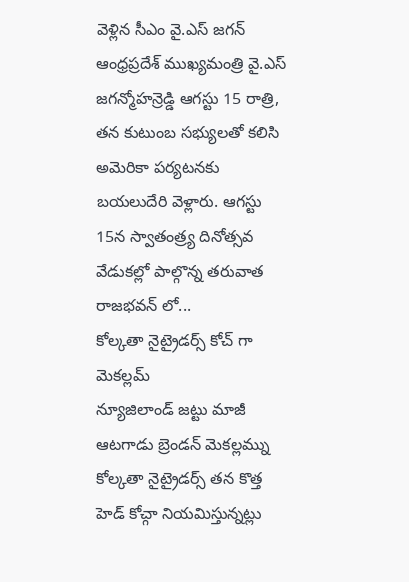వెళ్లిన సీఎం వై.ఎస్ జగన్
ఆంధ్రప్రదేశ్ ముఖ్యమంత్రి వై.ఎస్ జగన్మోహన్రెడ్డి ఆగస్టు 15 రాత్రి, తన కుటుంబ సభ్యులతో కలిసి అమెరికా పర్యటనకు బయలుదేరి వెళ్లారు. ఆగస్టు 15న స్వాతంత్ర్య దినోత్సవ వేడుకల్లో పాల్గొన్న తరువాత రాజభవన్ లో...
కోల్కతా నైట్రైడర్స్ కోచ్ గా మెకల్లమ్
న్యూజిలాండ్ జట్టు మాజీ ఆటగాడు బ్రెండన్ మెకల్లమ్ను కోల్కతా నైట్రైడర్స్ తన కొత్త హెడ్ కోచ్గా నియమిస్తున్నట్లు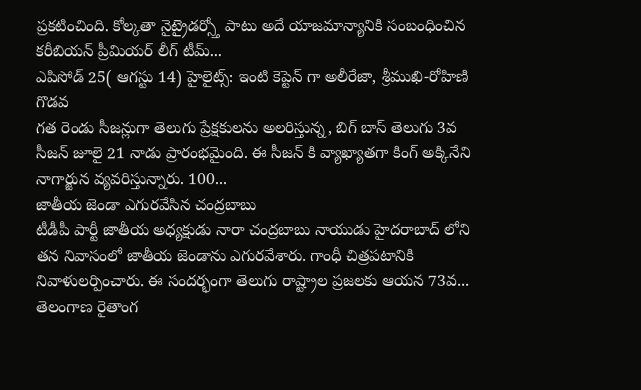ప్రకటించింది. కోల్కతా నైట్రైడర్స్తో పాటు అదే యాజమాన్యానికి సంబంధించిన కరీబియన్ ప్రీమియర్ లీగ్ టీమ్...
ఎపిసోడ్ 25( ఆగస్టు 14) హైలైట్స్: ఇంటి కెప్టెన్ గా అలీరేజా, శ్రీముఖి-రోహిణి గొడవ
గత రెండు సీజన్లుగా తెలుగు ప్రేక్షకులను అలరిస్తున్న, బిగ్ బాస్ తెలుగు 3వ సీజన్ జూలై 21 నాడు ప్రారంభమైంది. ఈ సీజన్ కి వ్యాఖ్యాతగా కింగ్ అక్కినేని నాగార్జున వ్యవరిస్తున్నారు. 100...
జాతీయ జెండా ఎగురవేసిన చంద్రబాబు
టీడీపీ పార్టీ జాతీయ అధ్యక్షుడు నారా చంద్రబాబు నాయుడు హైదరాబాద్ లోని తన నివాసంలో జాతీయ జెండాను ఎగురవేశారు. గాంధీ చిత్రపటానికి నివాళులర్పించారు. ఈ సందర్భంగా తెలుగు రాష్ట్రాల ప్రజలకు ఆయన 73వ...
తెలంగాణ రైతాంగ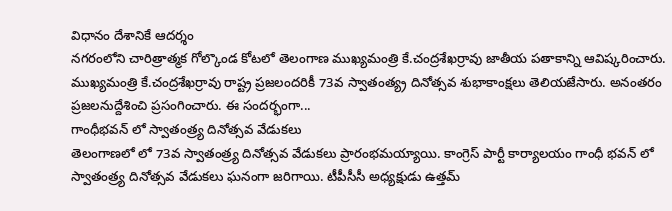విధానం దేశానికే ఆదర్శం
నగరంలోని చారిత్రాత్మక గోల్కొండ కోటలో తెలంగాణ ముఖ్యమంత్రి కే.చంద్రశేఖర్రావు జాతీయ పతాకాన్ని ఆవిష్కరించారు. ముఖ్యమంత్రి కే.చంద్రశేఖర్రావు రాష్ట్ర ప్రజలందరికీ 73వ స్వాతంత్య్ర దినోత్సవ శుభాకాంక్షలు తెలియజేసారు. అనంతరం ప్రజలనుద్దేశించి ప్రసంగించారు. ఈ సందర్భంగా...
గాంధీభవన్ లో స్వాతంత్ర్య దినోత్సవ వేడుకలు
తెలంగాణలో లో 73వ స్వాతంత్ర్య దినోత్సవ వేడుకలు ప్రారంభమయ్యాయి. కాంగ్రెస్ పార్టీ కార్యాలయం గాంధీ భవన్ లో స్వాతంత్ర్య దినోత్సవ వేడుకలు ఘనంగా జరిగాయి. టీపీసీసీ అధ్యక్షుడు ఉత్తమ్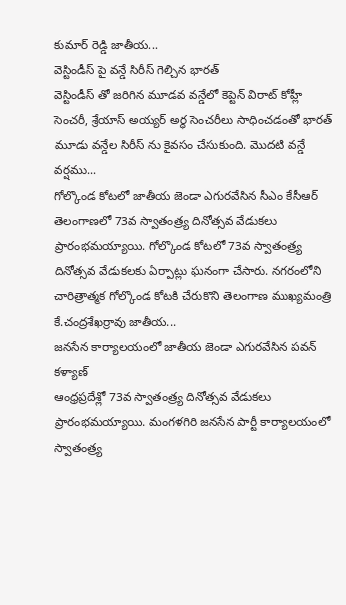కుమార్ రెడ్డి జాతీయ...
వెస్టిండీస్ పై వన్డే సిరీస్ గెల్చిన భారత్
వెస్టిండీస్ తో జరిగిన మూడవ వన్డేలో కెప్టెన్ విరాట్ కోహ్లీ సెంచరీ, శ్రేయాస్ అయ్యర్ అర్ధ సెంచరీలు సాధించడంతో భారత్ మూడు వన్డేల సిరీస్ ను కైవసం చేసుకుంది. మొదటి వన్డే వర్షము...
గోల్కొండ కోటలో జాతీయ జెండా ఎగురవేసిన సీఎం కేసీఆర్
తెలంగాణలో 73వ స్వాతంత్ర్య దినోత్సవ వేడుకలు ప్రారంభమయ్యాయి. గోల్కొండ కోటలో 73వ స్వాతంత్ర్య దినోత్సవ వేడుకలకు ఏర్పాట్లు ఘనంగా చేసారు. నగరంలోని చారిత్రాత్మక గోల్కొండ కోటకి చేరుకొని తెలంగాణ ముఖ్యమంత్రి కే.చంద్రశేఖర్రావు జాతీయ...
జనసేన కార్యాలయంలో జాతీయ జెండా ఎగురవేసిన పవన్ కళ్యాణ్
ఆంధ్రప్రదేశ్లో 73వ స్వాతంత్ర్య దినోత్సవ వేడుకలు ప్రారంభమయ్యాయి. మంగళగిరి జనసేన పార్టీ కార్యాలయంలో స్వాతంత్ర్య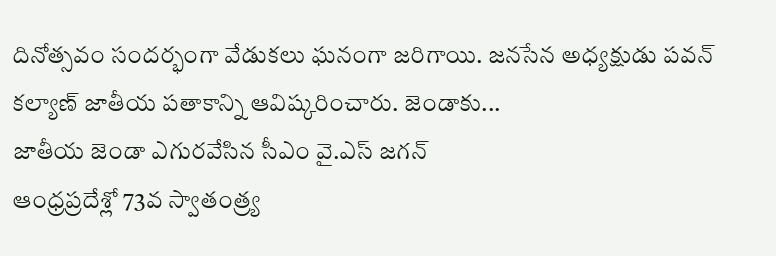దినోత్సవం సందర్భంగా వేడుకలు ఘనంగా జరిగాయి. జనసేన అధ్యక్షుడు పవన్ కల్యాణ్ జాతీయ పతాకాన్ని ఆవిష్కరించారు. జెండాకు...
జాతీయ జెండా ఎగురవేసిన సీఎం వై.ఎస్ జగన్
ఆంధ్రప్రదేశ్లో 73వ స్వాతంత్ర్య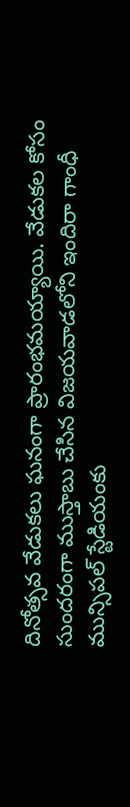దినోత్సవ వేడుకలు ఘనంగా ప్రారంభమయ్యాయి. వేడుకల కోసం సుందరంగా ముస్తాబు చేసిన విజయవాడలోని ఇందిరా గాంధీ మున్సిపల్ స్టేడియంకు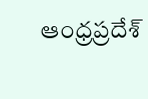ఆంధ్రప్రదేశ్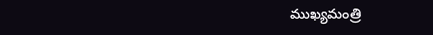ముఖ్యమంత్రి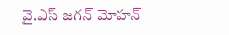వై.ఎస్ జగన్ మోహన్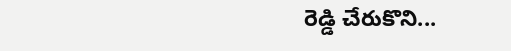రెడ్డి చేరుకొని...